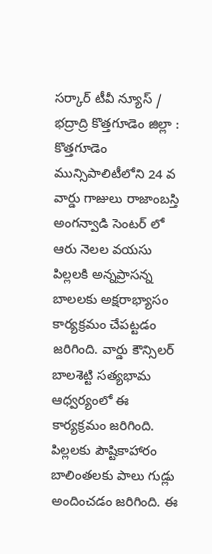సర్కార్ టీవీ న్యూస్ / భద్రాద్రి కొత్తగూడెం జిల్లా : కొత్తగూడెం మున్సిపాలిటీలోని 24 వ వార్డు గాజులు రాజాంబస్తి అంగన్వాడి సెంటర్ లో ఆరు నెలల వయసు పిల్లలకి అన్నప్రాసన్న బాలలకు అక్షరాభ్యాసం కార్యక్రమం చేపట్టడం జరిగింది. వార్డు కౌన్సిలర్ బాలశెట్టి సత్యభామ ఆధ్వర్యంలో ఈ కార్యక్రమం జరిగింది. పిల్లలకు పౌష్టికాహారం బాలింతలకు పాలు గుడ్లు అందించడం జరిగింది. ఈ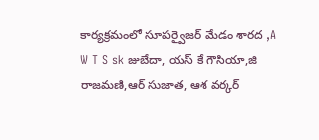కార్యక్రమంలో సూపర్వైజర్ మేడం శారద ,A W T S sk జుబేదా, యస్ కే గౌసియా,జి రాజమణి,ఆర్ సుజాత, ఆశ వర్కర్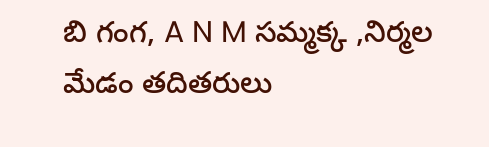బి గంగ, A N M సమ్మక్క ,నిర్మల మేడం తదితరులు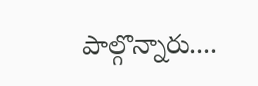పాల్గొన్నారు....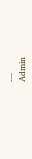---
Admin